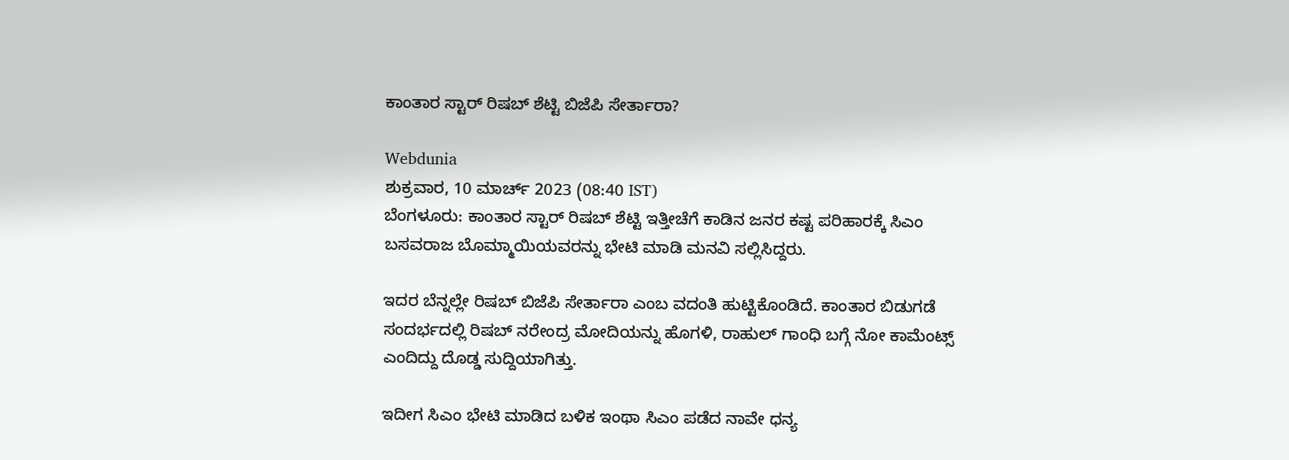ಕಾಂತಾರ ಸ್ಟಾರ್ ರಿಷಬ್ ಶೆಟ್ಟಿ ಬಿಜೆಪಿ ಸೇರ್ತಾರಾ?

Webdunia
ಶುಕ್ರವಾರ, 10 ಮಾರ್ಚ್ 2023 (08:40 IST)
ಬೆಂಗಳೂರು: ಕಾಂತಾರ ಸ್ಟಾರ್ ರಿಷಬ್ ಶೆಟ್ಟಿ ಇತ್ತೀಚೆಗೆ ಕಾಡಿನ ಜನರ ಕಷ್ಟ ಪರಿಹಾರಕ್ಕೆ ಸಿಎಂ ಬಸವರಾಜ ಬೊಮ್ಮಾಯಿಯವರನ್ನು ಭೇಟಿ ಮಾಡಿ ಮನವಿ ಸಲ್ಲಿಸಿದ್ದರು.

ಇದರ ಬೆನ್ನಲ್ಲೇ ರಿಷಬ್ ಬಿಜೆಪಿ ಸೇರ್ತಾರಾ ಎಂಬ ವದಂತಿ ಹುಟ್ಟಿಕೊಂಡಿದೆ. ಕಾಂತಾರ ಬಿಡುಗಡೆ ಸಂದರ್ಭದಲ್ಲಿ ರಿಷಬ್ ನರೇಂದ್ರ ಮೋದಿಯನ್ನು ಹೊಗಳಿ, ರಾಹುಲ್ ಗಾಂಧಿ ಬಗ್ಗೆ ನೋ ಕಾಮೆಂಟ್ಸ್ ಎಂದಿದ್ದು ದೊಡ್ಡ ಸುದ್ದಿಯಾಗಿತ್ತು.

ಇದೀಗ ಸಿಎಂ ಭೇಟಿ ಮಾಡಿದ ಬಳಿಕ ಇಂಥಾ ಸಿಎಂ ಪಡೆದ ನಾವೇ ಧನ್ಯ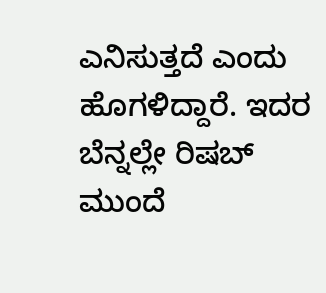ಎನಿಸುತ್ತದೆ ಎಂದು ಹೊಗಳಿದ್ದಾರೆ. ಇದರ ಬೆನ್ನಲ್ಲೇ ರಿಷಬ್ ಮುಂದೆ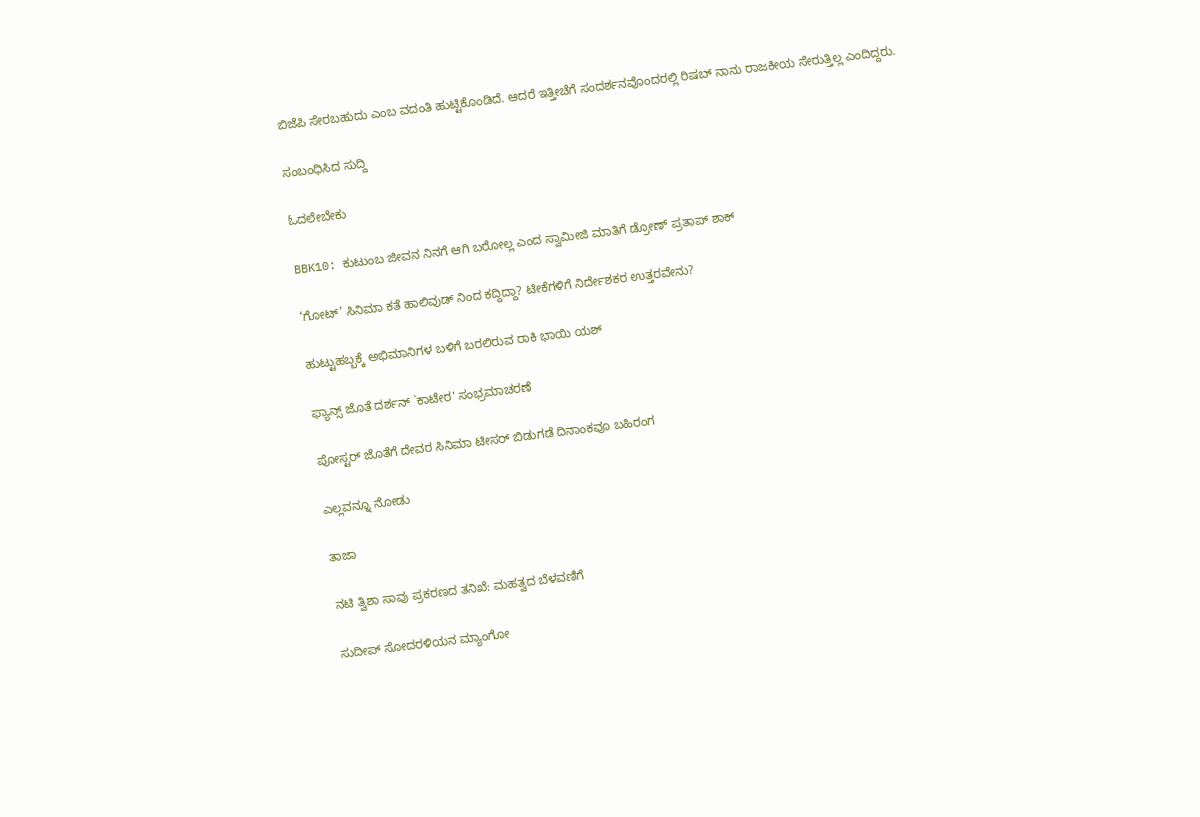ಬಿಜೆಪಿ ಸೇರಬಹುದು ಎಂಬ ವದಂತಿ ಹುಟ್ಟಿಕೊಂಡಿದೆ. ಆದರೆ ಇತ್ತೀಚೆಗೆ ಸಂದರ್ಶನವೊಂದರಲ್ಲಿ ರಿಷಬ್ ನಾನು ರಾಜಕೀಯ ಸೇರುತ್ತಿಲ್ಲ ಎಂದಿದ್ದರು.

ಸಂಬಂಧಿಸಿದ ಸುದ್ದಿ

ಓದಲೇಬೇಕು

BBK10: ಕುಟುಂಬ ಜೀವನ ನಿನಗೆ ಆಗಿ ಬರೋಲ್ಲ ಎಂದ ಸ್ವಾಮೀಜಿ ಮಾತಿಗೆ ಡ್ರೋಣ್ ಪ್ರತಾಪ್ ಶಾಕ್

‘ಗೋಟ್’ ಸಿನಿಮಾ ಕತೆ ಹಾಲಿವುಡ್ ನಿಂದ ಕದ್ದಿದ್ದಾ? ಟೀಕೆಗಳಿಗೆ ನಿರ್ದೇಶಕರ ಉತ್ತರವೇನು?

ಹುಟ್ಟುಹಬ್ಬಕ್ಕೆ ಅಭಿಮಾನಿಗಳ ಬಳಿಗೆ ಬರಲಿರುವ ರಾಕಿ ಭಾಯಿ ಯಶ್

ಫ್ಯಾನ್ಸ್ ಜೊತೆ ದರ್ಶನ್ `ಕಾಟೇರ' ಸಂಭ್ರಮಾಚರಣೆ

ಪೋಸ್ಟರ್ ಜೊತೆಗೆ ದೇವರ ಸಿನಿಮಾ ಟೀಸರ್ ಬಿಡುಗಡೆ ದಿನಾಂಕವೂ ಬಹಿರಂಗ

ಎಲ್ಲವನ್ನೂ ನೋಡು

ತಾಜಾ

ನಟಿ ತ್ವಿಶಾ ಸಾವು ಪ್ರಕರಣದ ತನಿಖೆ: ಮಹತ್ವದ ಬೆಳವಣಿಗೆ

ಸುದೀಪ್ ಸೋದರಳಿಯನ ಮ್ಯಾಂಗೋ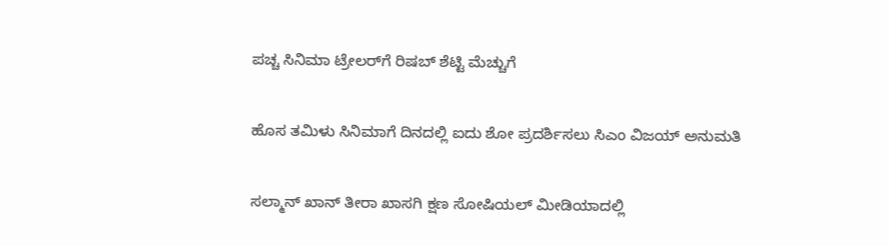ಪಚ್ಚ ಸಿನಿಮಾ ಟ್ರೇಲರ್‌ಗೆ ರಿಷಬ್ ಶೆಟ್ಟಿ ಮೆಚ್ಚುಗೆ

ಹೊಸ ತಮಿಳು ಸಿನಿಮಾಗೆ ದಿನದಲ್ಲಿ ಐದು ಶೋ ಪ್ರದರ್ಶಿಸಲು ಸಿಎಂ ವಿಜಯ್ ಅನುಮತಿ

ಸಲ್ಮಾನ್ ಖಾನ್ ತೀರಾ ಖಾಸಗಿ ಕ್ಷಣ ಸೋಷಿಯಲ್ ಮೀಡಿಯಾದಲ್ಲಿ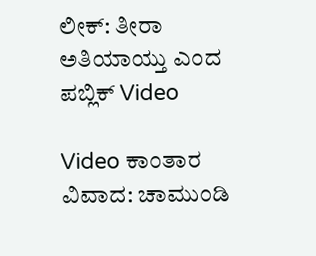ಲೀಕ್: ತೀರಾ ಅತಿಯಾಯ್ತು ಎಂದ ಪಬ್ಲಿಕ್ Video

Video ಕಾಂತಾರ ವಿವಾದ: ಚಾಮುಂಡಿ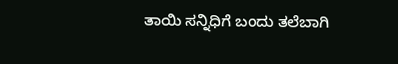ತಾಯಿ ಸನ್ನಿಧಿಗೆ ಬಂದು ತಲೆಬಾಗಿ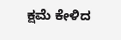ಕ್ಷಮೆ ಕೇಳಿದ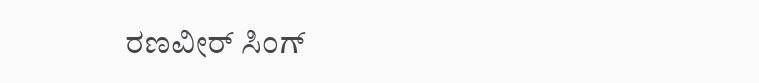ರಣವೀರ್ ಸಿಂಗ್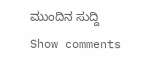ಮುಂದಿನ ಸುದ್ದಿ
Show comments